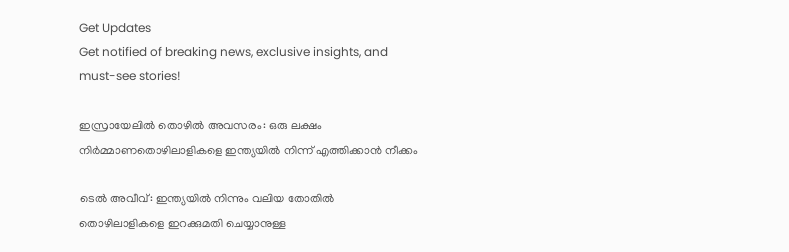Get Updates
Get notified of breaking news, exclusive insights, and must-see stories!

ഇസ്രായേലില്‍ തൊഴില്‍ അവസരം: ഒരു ലക്ഷം നിർമ്മാണതൊഴിലാളികളെ ഇന്ത്യയില്‍ നിന്ന് എത്തിക്കാന്‍ നീക്കം

ടെല്‍ അവീവ്: ഇന്ത്യയില്‍ നിന്നും വലിയ തോതില്‍ തൊഴിലാളികളെ ഇറക്കുമതി ചെയ്യാനുള്ള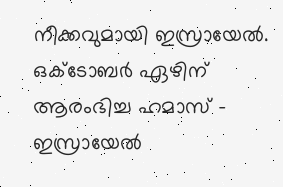നീക്കവുമായി ഇസ്രായേല്‍. ഒക്ടോബർ ഏഴിന് ആരംഭിച്ച ഹമാസ് - ഇസ്രായേല്‍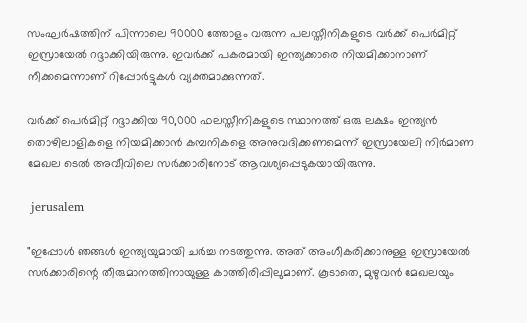സംഘർഷത്തിന് പിന്നാലെ 90000 ത്തോളം വരുന്ന പലസ്തീനികളുടെ വർക്ക് പെർമിറ്റ് ഇസ്രായേല്‍ റദ്ദാക്കിയിരുന്നു. ഇവർക്ക് പകരമായി ഇന്ത്യക്കാരെ നിയമിക്കാനാണ് നീക്കമെന്നാണ് റിപ്പോർട്ടുകള്‍ വ്യക്തമാക്കുന്നത്.

വർക്ക് പെർമിറ്റ് റദ്ദാക്കിയ 90,000 ഫലസ്തീനികളുടെ സ്ഥാനത്ത് ഒരു ലക്ഷം ഇന്ത്യൻ തൊഴിലാളികളെ നിയമിക്കാൻ കമ്പനികളെ അനുവദിക്കണമെന്ന് ഇസ്രായേലി നിർമാണ മേഖല ടെൽ അവീവിലെ സർക്കാരിനോട് ആവശ്യപ്പെടുകയായിരുന്നു.

 jerusalem

"ഇപ്പോൾ ഞങ്ങൾ ഇന്ത്യയുമായി ചർച്ച നടത്തുന്നു. അത് അംഗീകരിക്കാനുള്ള ഇസ്രായേൽ സർക്കാരിന്റെ തീരുമാനത്തിനായുള്ള കാത്തിരിപ്പിലുമാണ്. കൂടാതെ, മുഴുവൻ മേഖലയും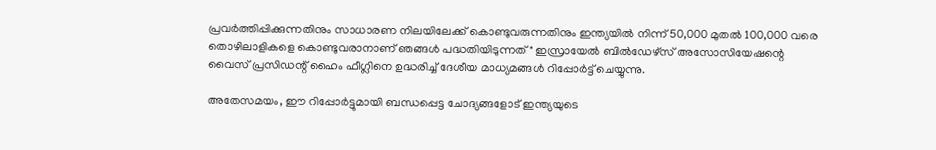പ്രവർത്തിപ്പിക്കുന്നതിനും സാധാരണ നിലയിലേക്ക് കൊണ്ടുവരുന്നതിനും ഇന്ത്യയിൽ നിന്ന് 50,000 മുതൽ 100,000 വരെ തൊഴിലാളികളെ കൊണ്ടുവരാനാണ് ഞങ്ങള്‍ പദ്ധതിയിടുന്നത്" ഇസ്രായേൽ ബിൽഡേഴ്‌സ് അസോസിയേഷന്റെ വൈസ് പ്രസിഡന്റ് ഹൈം ഫീഗ്ലിനെ ഉദ്ധരിച്ച് ദേശീയ മാധ്യമങ്ങള്‍ റിപ്പോർട്ട് ചെയ്യുന്നു.

അതേസമയം, ഈ റിപ്പോർട്ടുമായി ബന്ധപ്പെട്ട ചോദ്യങ്ങളോട് ഇന്ത്യയുടെ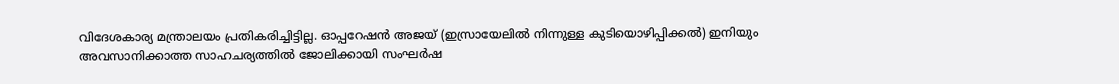വിദേശകാര്യ മന്ത്രാലയം പ്രതികരിച്ചിട്ടില്ല. ഓപ്പറേഷൻ അജയ് (ഇസ്രായേലിൽ നിന്നുള്ള കുടിയൊഴിപ്പിക്കൽ) ഇനിയും അവസാനിക്കാത്ത സാഹചര്യത്തില്‍ ജോലിക്കായി സംഘർഷ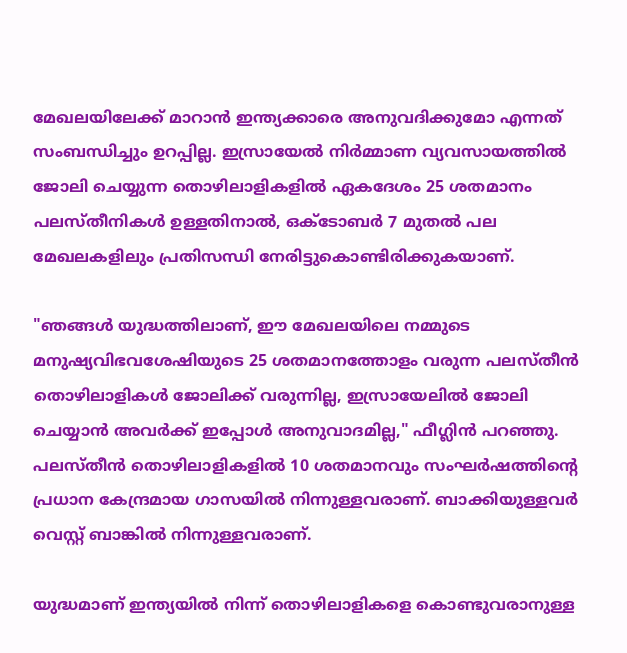മേഖലയിലേക്ക് മാറാൻ ഇന്ത്യക്കാരെ അനുവദിക്കുമോ എന്നത് സംബന്ധിച്ചും ഉറപ്പില്ല. ഇസ്രായേൽ നിർമ്മാണ വ്യവസായത്തിൽ ജോലി ചെയ്യുന്ന തൊഴിലാളികളിൽ ഏകദേശം 25 ശതമാനം പലസ്തീനികൾ ഉള്ളതിനാൽ, ഒക്ടോബർ 7 മുതൽ പല മേഖലകളിലും പ്രതിസന്ധി നേരിട്ടുകൊണ്ടിരിക്കുകയാണ്.

"ഞങ്ങൾ യുദ്ധത്തിലാണ്, ഈ മേഖലയിലെ നമ്മുടെ മനുഷ്യവിഭവശേഷിയുടെ 25 ശതമാനത്തോളം വരുന്ന പലസ്തീൻ തൊഴിലാളികൾ ജോലിക്ക് വരുന്നില്ല, ഇസ്രായേലിൽ ജോലി ചെയ്യാൻ അവർക്ക് ഇപ്പോള്‍ അനുവാദമില്ല," ഫീഗ്ലിൻ പറഞ്ഞു. പലസ്തീൻ തൊഴിലാളികളിൽ 10 ശതമാനവും സംഘർഷത്തിന്റെ പ്രധാന കേന്ദ്രമായ ഗാസയിൽ നിന്നുള്ളവരാണ്. ബാക്കിയുള്ളവർ വെസ്റ്റ് ബാങ്കിൽ നിന്നുള്ളവരാണ്.

യുദ്ധമാണ് ഇന്ത്യയിൽ നിന്ന് തൊഴിലാളികളെ കൊണ്ടുവരാനുള്ള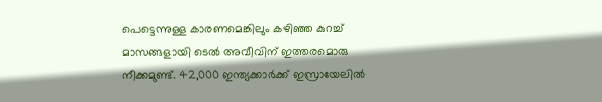പെട്ടെന്നുള്ള കാരണമെങ്കിലും കഴിഞ്ഞ കുറച്ച് മാസങ്ങളായി ടെൽ അവീവിന് ഇത്തരമൊരു നീക്കമുണ്ട്. 42,000 ഇന്ത്യക്കാർക്ക് ഇസ്രായേലിൽ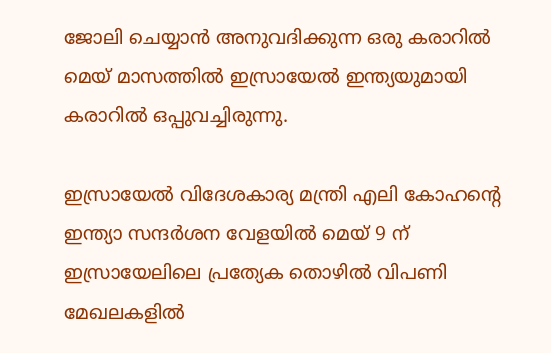ജോലി ചെയ്യാൻ അനുവദിക്കുന്ന ഒരു കരാറിൽ മെയ് മാസത്തിൽ ഇസ്രായേല്‍ ഇന്ത്യയുമായി കരാറില്‍ ഒപ്പുവച്ചിരുന്നു.

ഇസ്രായേൽ വിദേശകാര്യ മന്ത്രി എലി കോഹന്റെ ഇന്ത്യാ സന്ദർശന വേളയിൽ മെയ് 9 ന് ഇസ്രായേലിലെ പ്രത്യേക തൊഴിൽ വിപണി മേഖലകളിൽ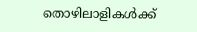തൊഴിലാളികൾക്ക്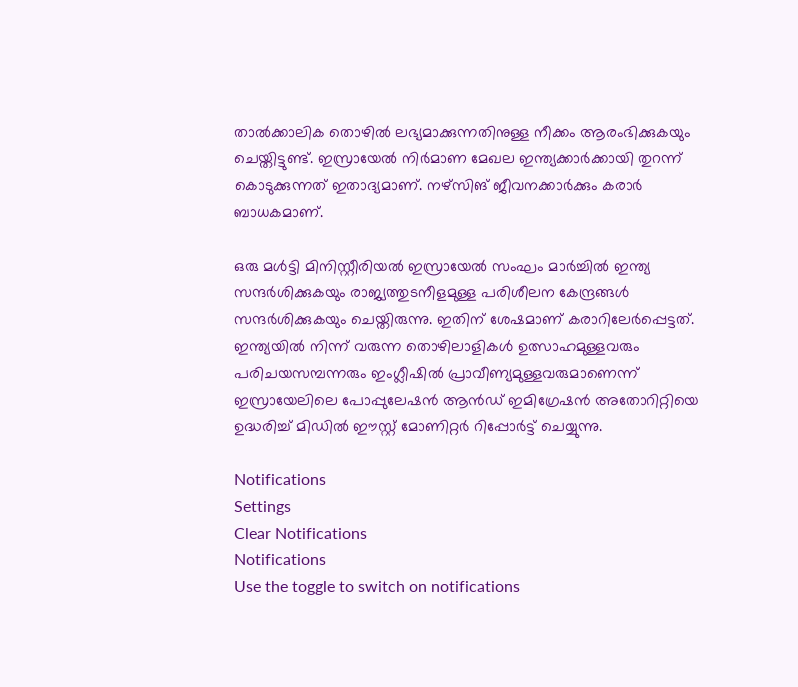താൽക്കാലിക തൊഴിൽ ലഭ്യമാക്കുന്നതിനുള്ള നീക്കം ആരംഭിക്കുകയും ചെയ്തിട്ടുണ്ട്. ഇസ്രായേൽ നിർമാണ മേഖല ഇന്ത്യക്കാർക്കായി തുറന്ന് കൊടുക്കുന്നത് ഇതാദ്യമാണ്. നഴ്‌സിങ് ജീവനക്കാർക്കും കരാർ ബാധകമാണ്.

ഒരു മൾട്ടി മിനിസ്റ്റീരിയൽ ഇസ്രായേൽ സംഘം മാർച്ചിൽ ഇന്ത്യ സന്ദർശിക്കുകയും രാജ്യത്തുടനീളമുള്ള പരിശീലന കേന്ദ്രങ്ങൾ സന്ദർശിക്കുകയും ചെയ്തിരുന്നു. ഇതിന് ശേഷമാണ് കരാറിലേർപ്പെട്ടത്. ഇന്ത്യയിൽ നിന്ന് വരുന്ന തൊഴിലാളികൾ ഉത്സാഹമുള്ളവരും പരിചയസമ്പന്നരും ഇംഗ്ലീഷിൽ പ്രാവീണ്യമുള്ളവരുമാണെന്ന് ഇസ്രായേലിലെ പോപ്പുലേഷൻ ആൻഡ് ഇമിഗ്രേഷൻ അതോറിറ്റിയെ ഉദ്ധരിച്ച് മിഡിൽ ഈസ്റ്റ് മോണിറ്റർ റിപ്പോർട്ട് ചെയ്യുന്നു.

Notifications
Settings
Clear Notifications
Notifications
Use the toggle to switch on notifications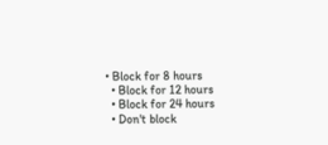• Block for 8 hours
  • Block for 12 hours
  • Block for 24 hours
  • Don't block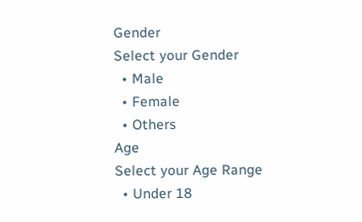Gender
Select your Gender
  • Male
  • Female
  • Others
Age
Select your Age Range
  • Under 18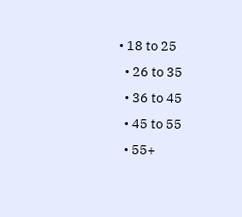• 18 to 25
  • 26 to 35
  • 36 to 45
  • 45 to 55
  • 55+